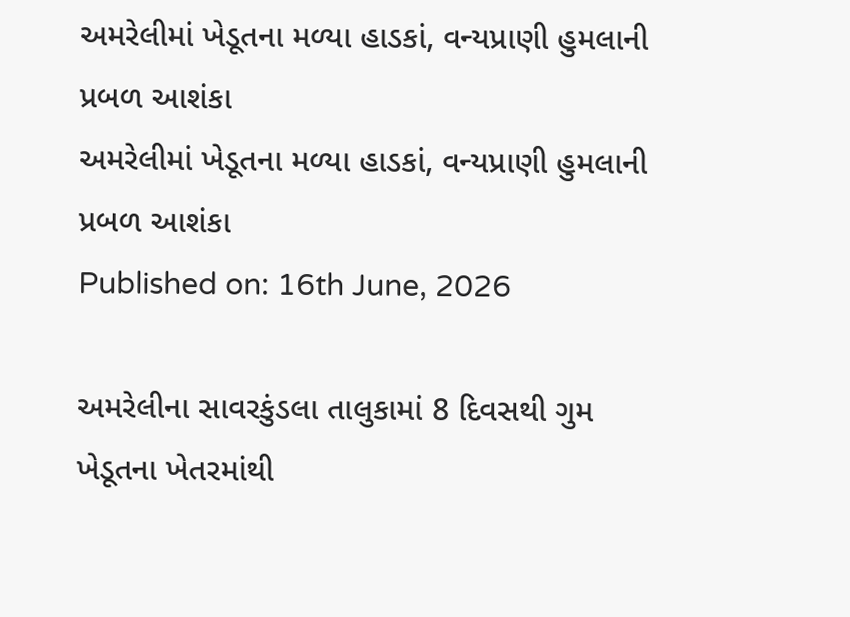અમરેલીમાં ખેડૂતના મળ્યા હાડકાં, વન્યપ્રાણી હુમલાની પ્રબળ આશંકા
અમરેલીમાં ખેડૂતના મળ્યા હાડકાં, વન્યપ્રાણી હુમલાની પ્રબળ આશંકા
Published on: 16th June, 2026

અમરેલીના સાવરકુંડલા તાલુકામાં 8 દિવસથી ગુમ ખેડૂતના ખેતરમાંથી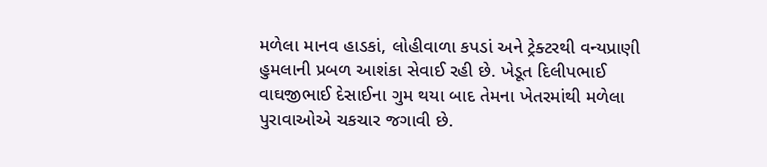મળેલા માનવ હાડકાં, લોહીવાળા કપડાં અને ટ્રેક્ટરથી વન્યપ્રાણી હુમલાની પ્રબળ આશંકા સેવાઈ રહી છે. ખેડૂત દિલીપભાઈ વાઘજીભાઈ દેસાઈના ગુમ થયા બાદ તેમના ખેતરમાંથી મળેલા પુરાવાઓએ ચકચાર જગાવી છે.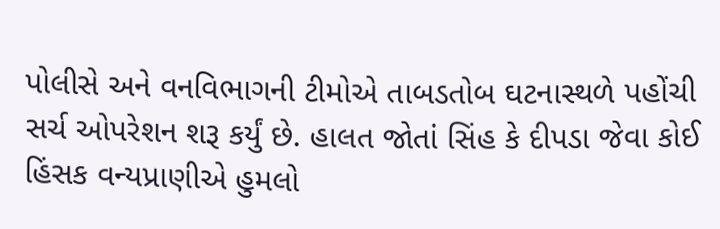પોલીસે અને વનવિભાગની ટીમોએ તાબડતોબ ઘટનાસ્થળે પહોંચી સર્ચ ઓપરેશન શરૂ કર્યું છે. હાલત જોતાં સિંહ કે દીપડા જેવા કોઈ હિંસક વન્યપ્રાણીએ હુમલો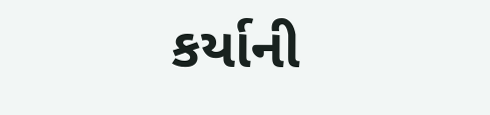કર્યાની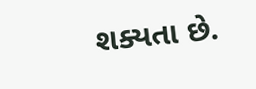શક્યતા છે.